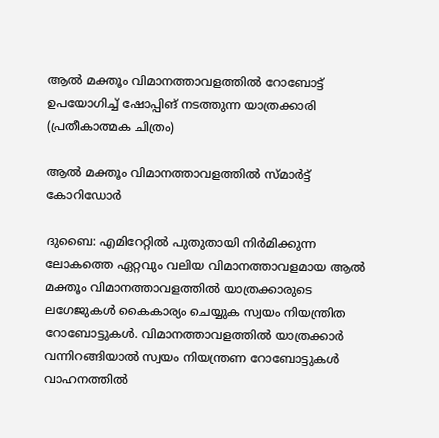ആൽ മക്തൂം വിമാനത്താവളത്തിൽ റോബോട്ട് ഉപയോഗിച്ച് ഷോപ്പിങ് നടത്തുന്ന യാത്രക്കാരി (പ്രതീകാത്മക ചിത്രം)

ആൽ മക്തൂം വിമാനത്താവളത്തിൽ സ്മാർട്ട് കോറിഡോർ

ദുബൈ: എമിറേറ്റിൽ പുതുതായി നിർമിക്കുന്ന ലോകത്തെ ഏറ്റവും വലിയ വിമാനത്താവളമായ ആൽ മക്തൂം വിമാനത്താവളത്തിൽ യാത്രക്കാരുടെ ലഗേജുകൾ കൈകാര്യം ചെയ്യുക സ്വയം നിയന്ത്രിത റോബോട്ടുകൾ. വിമാനത്താവളത്തിൽ യാത്രക്കാർ വന്നിറങ്ങിയാൽ സ്വയം നിയന്ത്രണ റോബോട്ടുകൾ വാഹനത്തിൽ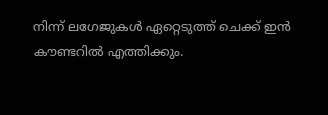നിന്ന് ലഗേജുകൾ ഏറ്റെടുത്ത് ചെക്ക് ഇൻ കൗണ്ടറിൽ എത്തിക്കും.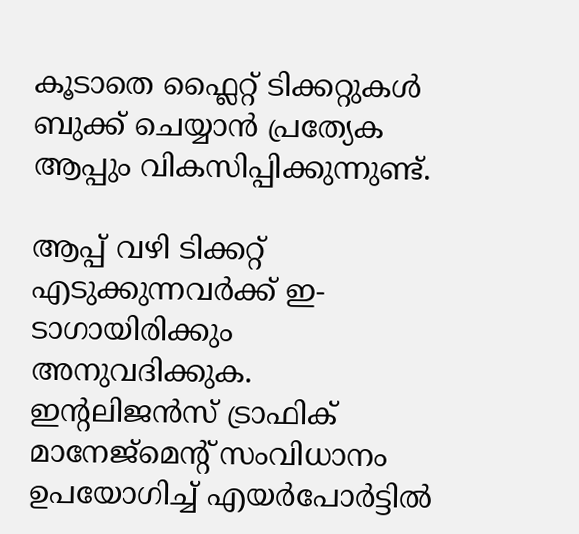കൂടാതെ ഫ്ലൈറ്റ് ടിക്കറ്റുകൾ ബുക്ക് ചെയ്യാൻ പ്രത്യേക ആപ്പും വികസിപ്പിക്കുന്നുണ്ട്.

ആപ്പ് വഴി ടിക്കറ്റ് എടുക്കുന്നവർക്ക് ഇ-ടാഗായിരിക്കും അനുവദിക്കുക. ഇന്‍റലിജൻസ് ട്രാഫിക് മാനേജ്മെന്‍റ് സംവിധാനം ഉപയോഗിച്ച് എയർപോർട്ടിൽ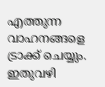എത്തുന്ന വാഹനങ്ങളെ ട്രാക്ക് ചെയ്യും. ഇതുവഴി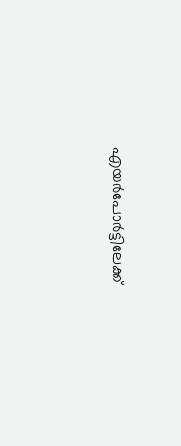എയർപോർട്ടിലേക്ക്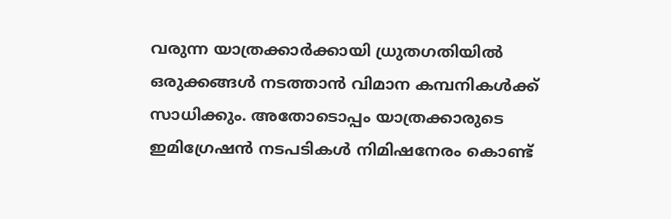വരുന്ന യാത്രക്കാർക്കായി ധ്രുതഗതിയിൽ ഒരുക്കങ്ങൾ നടത്താൻ വിമാന കമ്പനികൾക്ക് സാധിക്കും. അതോടൊപ്പം യാത്രക്കാരുടെ ഇമിഗ്രേഷൻ നടപടികൾ നിമിഷനേരം കൊണ്ട്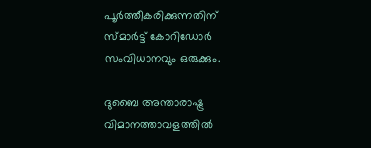പൂർത്തീകരിക്കുന്നതിന് സ്മാർട്ട് കോറിഡോർ സംവിധാനവും ഒരുക്കും.

ദുബൈ അന്താരാഷ്ട്ര വിമാനത്താവളത്തിൽ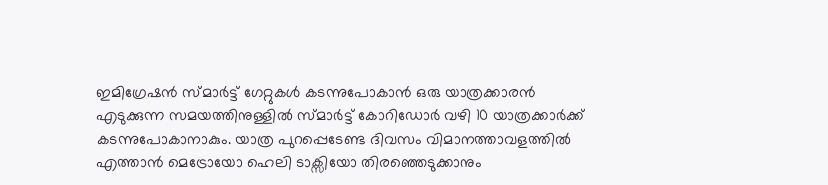ഇമിഗ്രേഷൻ സ്മാർട്ട് ഗേറ്റുകൾ കടന്നുപോകാൻ ഒരു യാത്രക്കാരൻ എടുക്കുന്ന സമയത്തിനുള്ളിൽ സ്മാർട്ട് കോറിഡോർ വഴി 10 യാത്രക്കാർക്ക് കടന്നുപോകാനാകും. യാത്ര പുറപ്പെടേണ്ട ദിവസം വിമാനത്താവളത്തിൽ എത്താൻ മെട്രോയോ ഹെലി ടാക്സിയോ തിരഞ്ഞെടുക്കാനും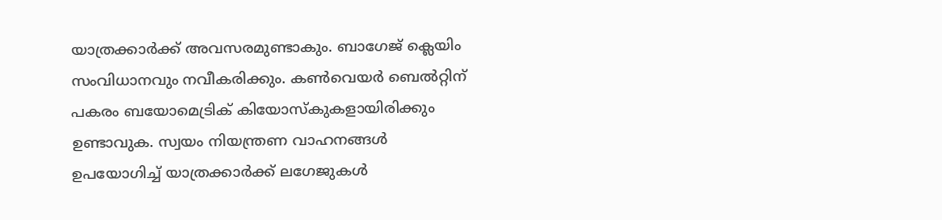യാത്രക്കാർക്ക് അവസരമുണ്ടാകും. ബാഗേജ് ക്ലെയിം സംവിധാനവും നവീകരിക്കും. കൺവെയർ ബെൽറ്റിന് പകരം ബയോമെട്രിക് കിയോസ്കുകളായിരിക്കും ഉണ്ടാവുക. സ്വയം നിയന്ത്രണ വാഹനങ്ങൾ ഉപയോഗിച്ച് യാത്രക്കാർക്ക് ലഗേജുകൾ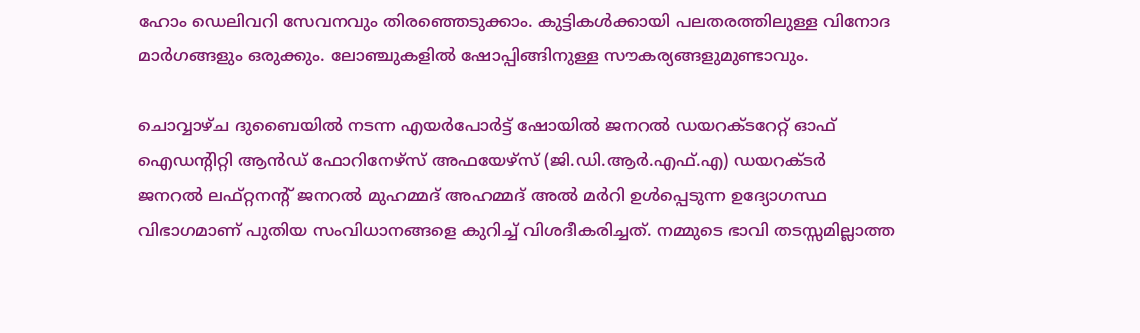ഹോം ഡെലിവറി സേവനവും തിരഞ്ഞെടുക്കാം. കുട്ടികൾക്കായി പലതരത്തിലുള്ള വിനോദ മാർഗങ്ങളും ഒരുക്കും. ലോഞ്ചുകളിൽ ഷോപ്പിങ്ങിനുള്ള സൗകര്യങ്ങളുമുണ്ടാവും.

ചൊവ്വാഴ്ച ദുബൈയിൽ നടന്ന എയർപോർട്ട് ഷോയിൽ ജനറൽ ഡയറക്ടറേറ്റ് ഓഫ് ഐഡന്‍റിറ്റി ആൻഡ് ഫോറിനേഴ്സ് അഫയേഴ്സ് (ജി.ഡി.ആർ.എഫ്.എ) ഡയറക്ടർ ജനറൽ ലഫ്റ്റനന്‍റ് ജനറൽ മുഹമ്മദ് അഹമ്മദ് അൽ മർറി ഉൾപ്പെടുന്ന ഉദ്യോഗസ്ഥ വിഭാഗമാണ് പുതിയ സംവിധാനങ്ങളെ കുറിച്ച് വിശദീകരിച്ചത്. നമ്മുടെ ഭാവി തടസ്സമില്ലാത്ത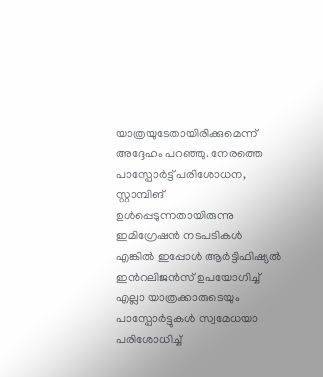യാത്രയുടേതായിരിക്കുമെന്ന് അദ്ദേഹം പറഞ്ഞു. നേരത്തെ പാസ്പോർട്ട് പരിശോധന, സ്റ്റാമ്പിങ് ഉൾപ്പെടുന്നതായിരുന്നു ഇമിഗ്രേഷൻ നടപടികൾ എങ്കിൽ ഇപ്പോൾ ആർട്ടിഫിഷ്യൽ ഇന്‍റലിജൻസ് ഉപയോഗിച്ച് എല്ലാ യാത്രക്കാരുടെയും പാസ്പോർട്ടുകൾ സ്വമേധയാ പരിശോധിച്ച്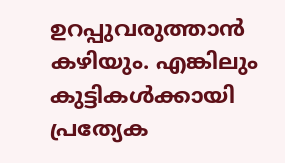ഉറപ്പുവരുത്താൻ കഴിയും. എങ്കിലും കുട്ടികൾക്കായി പ്രത്യേക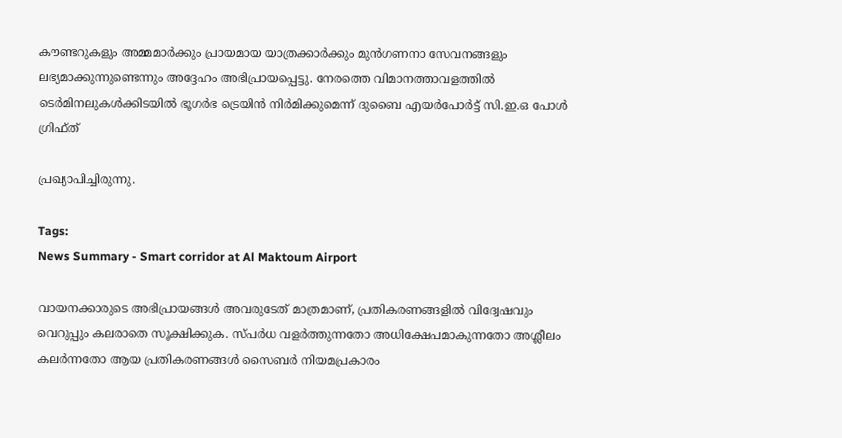കൗണ്ടറുകളും അമ്മമാർക്കും പ്രായമായ യാത്രക്കാർക്കും മുൻഗണനാ സേവനങ്ങളും ലഭ്യമാക്കുന്നുണ്ടെന്നും അദ്ദേഹം അഭിപ്രായപ്പെട്ടു. നേരത്തെ വിമാനത്താവളത്തിൽ ടെർമിനലുകൾക്കിടയിൽ ഭൂഗർഭ ട്രെയിൻ നിർമിക്കുമെന്ന് ദുബൈ എയർപോർട്ട് സി.ഇ.ഒ പോൾ ഗ്രിഫ്ത്

പ്രഖ്യാപിച്ചിരുന്നു.

Tags:
News Summary - Smart corridor at Al Maktoum Airport

വായനക്കാരുടെ അഭിപ്രായങ്ങള്‍ അവരുടേത് മാത്രമാണ്, പ്രതികരണങ്ങളിൽ വിദ്വേഷവും വെറുപ്പും കലരാതെ സൂക്ഷിക്കുക. സ്പർധ വളർത്തുന്നതോ അധിക്ഷേപമാകുന്നതോ അശ്ലീലം കലർന്നതോ ആയ പ്രതികരണങ്ങൾ സൈബർ നിയമപ്രകാരം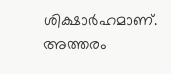ശിക്ഷാർഹമാണ്. അത്തരം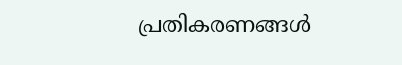പ്രതികരണങ്ങൾ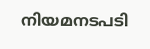നിയമനടപടി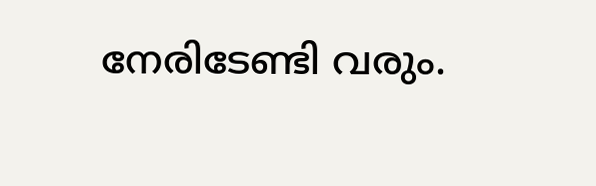നേരിടേണ്ടി വരും.